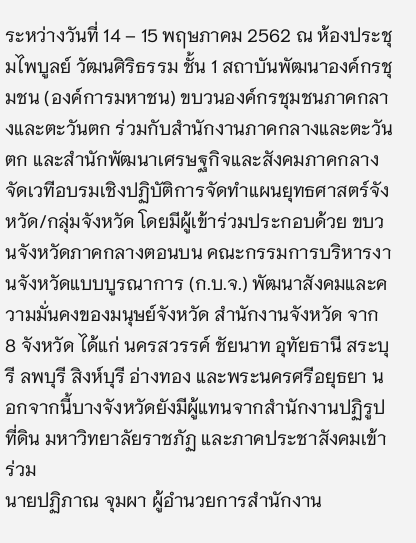ระหว่างวันที่ 14 – 15 พฤษภาคม 2562 ณ ห้องประชุมไพบูลย์ วัฒนศิริธรรม ชั้น 1 สถาบันพัฒนาองค์กรชุมชน (องค์การมหาชน) ขบวนองค์กรชุมชนภาคกลางและตะวันตก ร่วมกับสำนักงานภาคกลางและตะวันตก และสำนักพัฒนาเศรษฐกิจและสังคมภาคกลาง จัดเวทีอบรมเชิงปฏิบัติการจัดทำแผนยุทธศาสตร์จังหวัด/กลุ่มจังหวัด โดยมีผู้เข้าร่วมประกอบด้วย ขบวนจังหวัดภาคกลางตอนบน คณะกรรมการบริหารงานจังหวัดแบบบูรณาการ (ก.บ.จ.) พัฒนาสังคมและความมั่นคงของมนุษย์จังหวัด สำนักงานจังหวัด จาก 8 จังหวัด ได้แก่ นครสวรรค์ ชัยนาท อุทัยธานี สระบุรี ลพบุรี สิงห์บุรี อ่างทอง และพระนครศรีอยุธยา นอกจากนี้บางจังหวัดยังมีผู้แทนจากสำนักงานปฏิรูปที่ดิน มหาวิทยาลัยราชภัฏ และภาคประชาสังคมเข้าร่วม
นายปฏิภาณ จุมผา ผู้อำนวยการสำนักงาน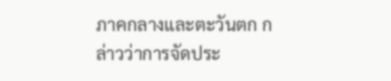ภาคกลางและตะวันตก กล่าวว่าการจัดประ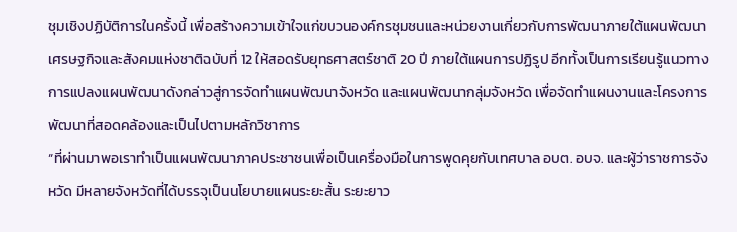ชุมเชิงปฏิบัติการในครั้งนี้ เพื่อสร้างความเข้าใจแก่ขบวนองค์กรชุมชนและหน่วยงานเกี่ยวกับการพัฒนาภายใต้แผนพัฒนาเศรษฐกิจและสังคมแห่งชาติฉบับที่ 12 ให้สอดรับยุทธศาสตร์ชาติ 20 ปี ภายใต้แผนการปฏิรูป อีกทั้งเป็นการเรียนรู้แนวทางการแปลงแผนพัฒนาดังกล่าวสู่การจัดทำแผนพัฒนาจังหวัด และแผนพัฒนากลุ่มจังหวัด เพื่อจัดทำแผนงานและโครงการพัฒนาที่สอดคล้องและเป็นไปตามหลักวิชาการ
“ที่ผ่านมาพอเราทำเป็นแผนพัฒนาภาคประชาชนเพื่อเป็นเครื่องมือในการพูดคุยกับเทศบาล อบต. อบจ. และผู้ว่าราชการจังหวัด มีหลายจังหวัดที่ได้บรรจุเป็นนโยบายแผนระยะสั้น ระยะยาว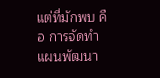แต่ที่มักพบ คือ การจัดทำแผนพัฒนา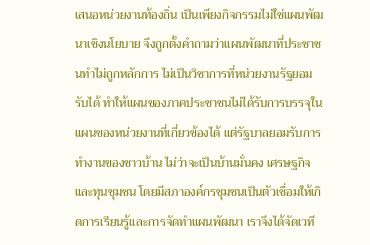เสนอหน่วยงานท้องถิ่น เป็นเพียงกิจกรรมไม่ใช่แผนพัฒนาเชิงนโยบาย จึงถูกตั้งคำถามว่าแผนพัฒนาที่ประชาชนทำไม่ถูกหลักการ ไม่เป็นวิชาการที่หน่วยงานรัฐยอมรับได้ ทำให้แผนของภาคประชาชนไม่ได้รับการบรรจุในแผนของหน่วยงานที่เกี่ยวข้องได้ แต่รัฐบาลยอมรับการทำงานของชาวบ้าน ไม่ว่าจะเป็นบ้านมั่นคง เศรษฐกิจและทุนชุมชน โดยมีสภาองค์กรชุมชนเป็นตัวเชื่อมให้เกิดการเรียนรู้และการจัดทำแผนพัฒนา เราจึงได้จัดเวที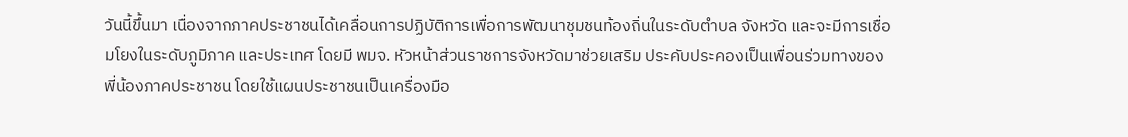วันนี้ขึ้นมา เนื่องจากภาคประชาชนได้เคลื่อนการปฏิบัติการเพื่อการพัฒนาชุมชนท้องถิ่นในระดับตำบล จังหวัด และจะมีการเชื่อมโยงในระดับภูมิภาค และประเทศ โดยมี พมจ. หัวหน้าส่วนราชการจังหวัดมาช่วยเสริม ประคับประคองเป็นเพื่อนร่วมทางของพี่น้องภาคประชาชน โดยใช้แผนประชาชนเป็นเครื่องมือ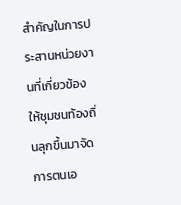สำคัญในการประสานหน่วยงานที่เกี่ยวข้อง ให้ชุมชนท้องถิ่นลุกขึ้นมาจัดการตนเอ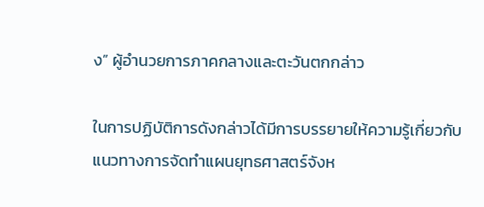ง” ผู้อำนวยการภาคกลางและตะวันตกกล่าว

ในการปฏิบัติการดังกล่าวได้มีการบรรยายให้ความรู้เกี่ยวกับแนวทางการจัดทำแผนยุทธศาสตร์จังห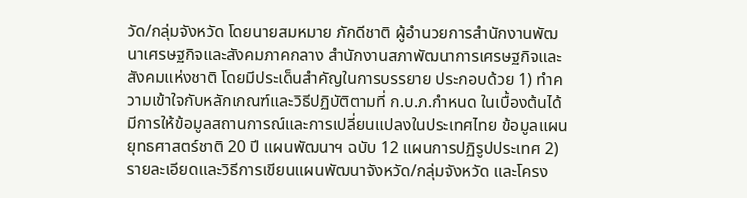วัด/กลุ่มจังหวัด โดยนายสมหมาย ภักดีชาติ ผู้อำนวยการสำนักงานพัฒนาเศรษฐกิจและสังคมภาคกลาง สำนักงานสภาพัฒนาการเศรษฐกิจและสังคมแห่งชาติ โดยมีประเด็นสำคัญในการบรรยาย ประกอบด้วย 1) ทำความเข้าใจกับหลักเกณฑ์และวิธีปฏิบัติตามที่ ก.บ.ภ.กำหนด ในเบื้องต้นได้มีการให้ข้อมูลสถานการณ์และการเปลี่ยนแปลงในประเทศไทย ข้อมูลแผนยุทธศาสตร์ชาติ 20 ปี แผนพัฒนาฯ ฉบับ 12 แผนการปฏิรูปประเทศ 2) รายละเอียดและวิธีการเขียนแผนพัฒนาจังหวัด/กลุ่มจังหวัด และโครง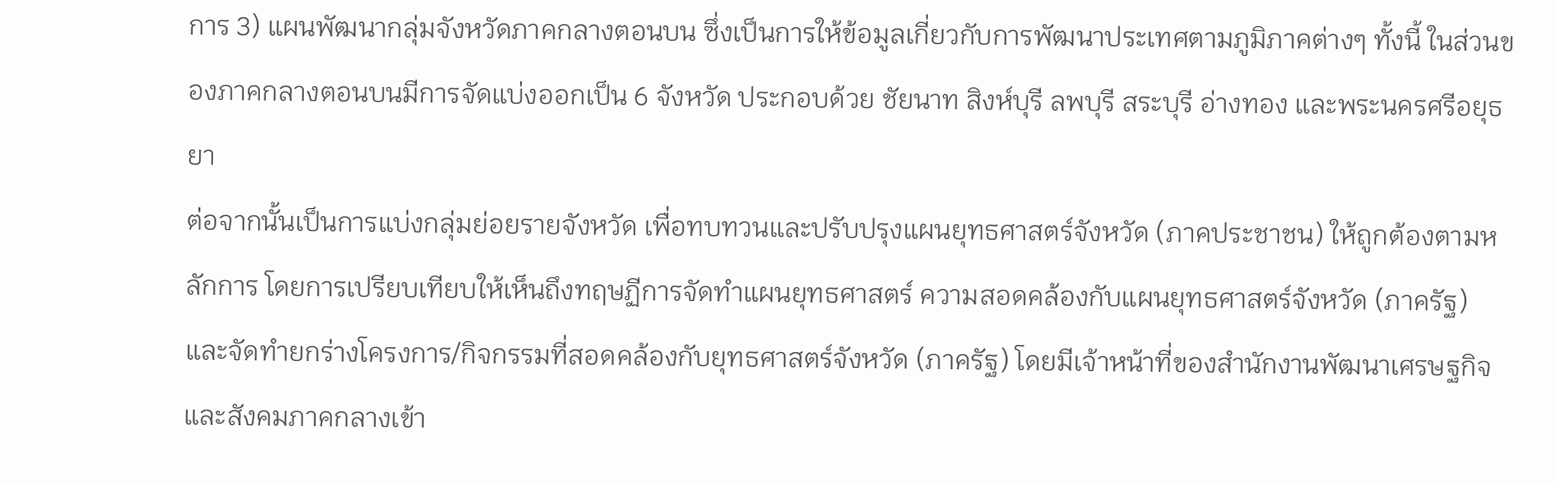การ 3) แผนพัฒนากลุ่มจังหวัดภาคกลางตอนบน ซึ่งเป็นการให้ข้อมูลเกี่ยวกับการพัฒนาประเทศตามภูมิภาคต่างๆ ทั้งนี้ ในส่วนของภาคกลางตอนบนมีการจัดแบ่งออกเป็น 6 จังหวัด ประกอบด้วย ชัยนาท สิงห์บุรี ลพบุรี สระบุรี อ่างทอง และพระนครศรีอยุธยา
ต่อจากนั้นเป็นการแบ่งกลุ่มย่อยรายจังหวัด เพื่อทบทวนและปรับปรุงแผนยุทธศาสตร์จังหวัด (ภาคประชาชน) ให้ถูกต้องตามหลักการ โดยการเปรียบเทียบให้เห็นถึงทฤษฏีการจัดทำแผนยุทธศาสตร์ ความสอดคล้องกับแผนยุทธศาสตร์จังหวัด (ภาครัฐ) และจัดทำยกร่างโครงการ/กิจกรรมที่สอดคล้องกับยุทธศาสตร์จังหวัด (ภาครัฐ) โดยมีเจ้าหน้าที่ของสำนักงานพัฒนาเศรษฐกิจและสังคมภาคกลางเข้า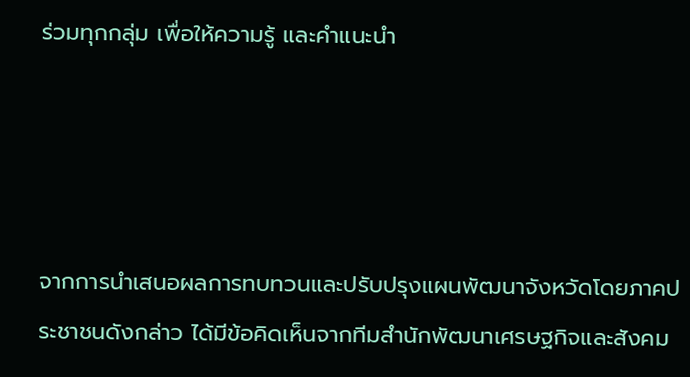ร่วมทุกกลุ่ม เพื่อให้ความรู้ และคำแนะนำ




จากการนำเสนอผลการทบทวนและปรับปรุงแผนพัฒนาจังหวัดโดยภาคประชาชนดังกล่าว ได้มีข้อคิดเห็นจากทีมสำนักพัฒนาเศรษฐกิจและสังคม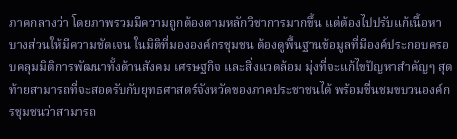ภาคกลางว่า โดยภาพรวมมีความถูกต้องตามหลักวิชาการมากขึ้น แต่ต้องไปปรับแก้เนื้อหาบางส่วนให้มีความชัดเจน ในมิติที่มององค์กรชุมชน ต้องดูพื้นฐานข้อมูลที่มีองค์ประกอบครอบคลุมมิติการพัฒนาทั้งด้านสังคม เศรษฐกิจ และสิ่งแวดล้อม มุ่งที่จะแก้ไขปัญหาสำคัญๆ สุดท้ายสามารถที่จะสอดรับกับยุทธศาสตร์จังหวัดของภาคประชาชนได้ พร้อมชื่นชมขบวนองค์กรชุมชนว่าสามารถ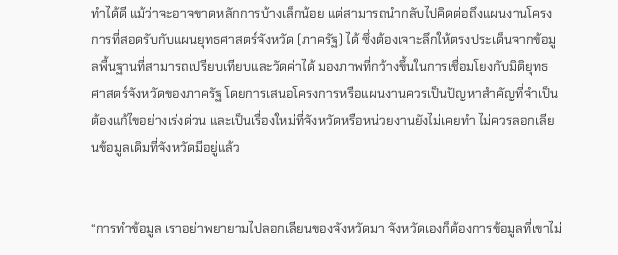ทำได้ดี แม้ว่าจะอาจขาดหลักการบ้างเล็กน้อย แต่สามารถนำกลับไปคิดต่อถึงแผนงานโครงการที่สอดรับกับแผนยุทธศาสตร์จังหวัด (ภาครัฐ) ได้ ซึ่งต้องเจาะลึกให้ตรงประเด็นจากข้อมูลพื้นฐานที่สามารถเปรียบเทียบและวัดค่าได้ มองภาพที่กว้างขึ้นในการเชื่อมโยงกับมิติยุทธศาสตร์จังหวัดของภาครัฐ โดยการเสนอโครงการหรือแผนงานควรเป็นปัญหาสำคัญที่จำเป็นต้องแก้ไขอย่างเร่งด่วน และเป็นเรื่องใหม่ที่จังหวัดหรือหน่วยงานยังไม่เคยทำ ไม่ควรลอกเลียนข้อมูลเดิมที่จังหวัดมีอยู่แล้ว


“การทำข้อมูล เราอย่าพยายามไปลอกเลียนของจังหวัดมา จังหวัดเองก็ต้องการข้อมูลที่เขาไม่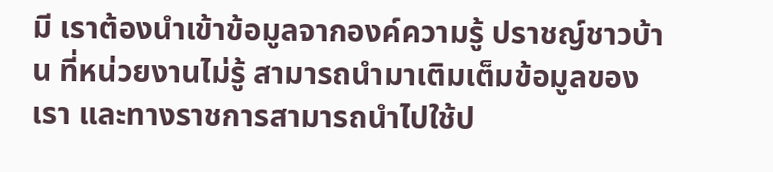มี เราต้องนำเข้าข้อมูลจากองค์ความรู้ ปราชญ์ชาวบ้าน ที่หน่วยงานไม่รู้ สามารถนำมาเติมเต็มข้อมูลของเรา และทางราชการสามารถนำไปใช้ป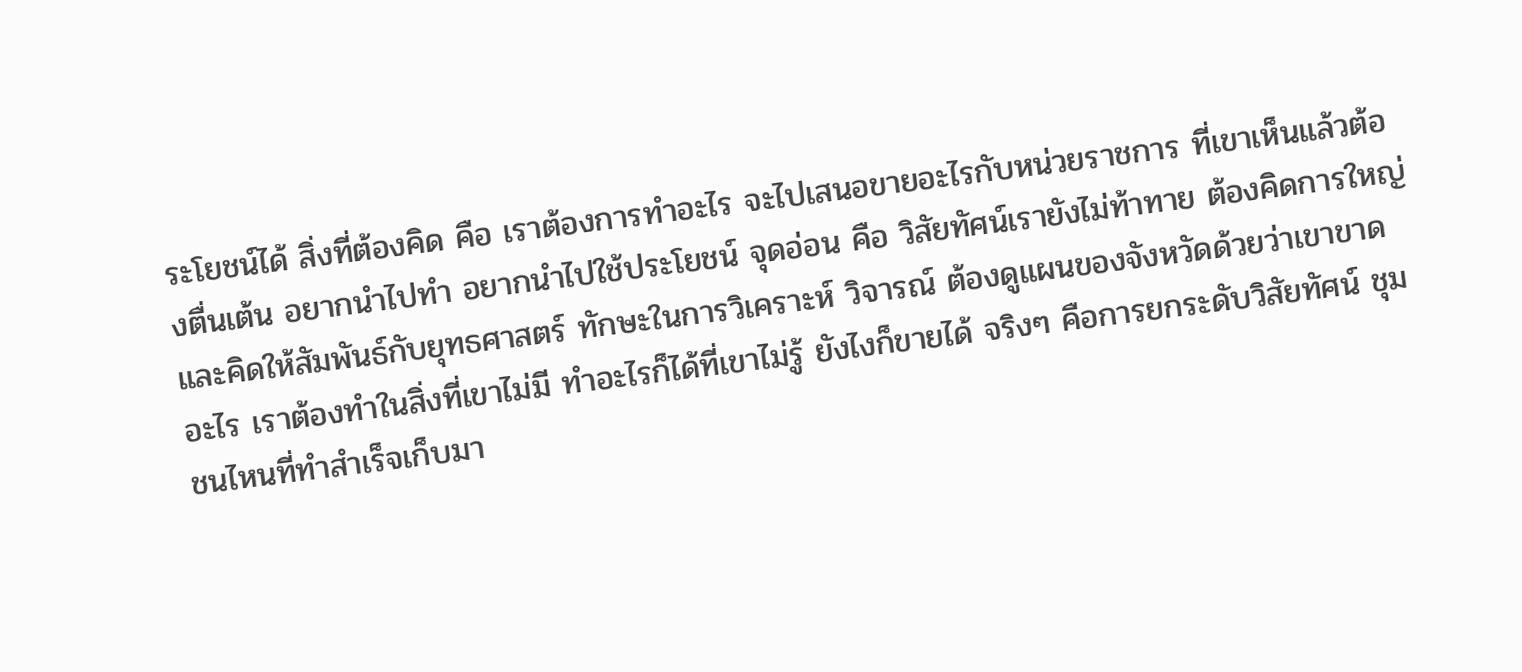ระโยชน์ได้ สิ่งที่ต้องคิด คือ เราต้องการทำอะไร จะไปเสนอขายอะไรกับหน่วยราชการ ที่เขาเห็นแล้วต้องตื่นเต้น อยากนำไปทำ อยากนำไปใช้ประโยชน์ จุดอ่อน คือ วิสัยทัศน์เรายังไม่ท้าทาย ต้องคิดการใหญ่ และคิดให้สัมพันธ์กับยุทธศาสตร์ ทักษะในการวิเคราะห์ วิจารณ์ ต้องดูแผนของจังหวัดด้วยว่าเขาขาดอะไร เราต้องทำในสิ่งที่เขาไม่มี ทำอะไรก็ได้ที่เขาไม่รู้ ยังไงก็ขายได้ จริงๆ คือการยกระดับวิสัยทัศน์ ชุมชนไหนที่ทำสำเร็จเก็บมา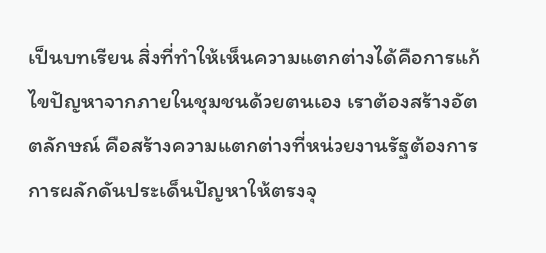เป็นบทเรียน สิ่งที่ทำให้เห็นความแตกต่างได้คือการแก้ไขปัญหาจากภายในชุมชนด้วยตนเอง เราต้องสร้างอัตตลักษณ์ คือสร้างความแตกต่างที่หน่วยงานรัฐต้องการ การผลักดันประเด็นปัญหาให้ตรงจุ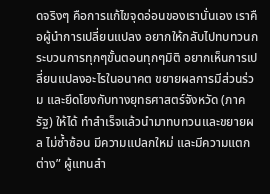ดจริงๆ คือการแก้ไขจุดอ่อนของเรานั่นเอง เราคือผู้นำการเปลี่ยนแปลง อยากให้กลับไปทบทวนกระบวนการทุกๆขั้นตอนทุกๆมิติ อยากเห็นการเปลี่ยนแปลงอะไรในอนาคต ขยายผลการมีส่วนร่วม และยึดโยงกับทางยุทธศาสตร์จังหวัด (ภาครัฐ) ให้ได้ ทำสำเร็จแล้วนำมาทบทวนและขยายผล ไม่ซ้ำซ้อน มีความแปลกใหม่ และมีความแตกต่าง” ผู้แทนสำ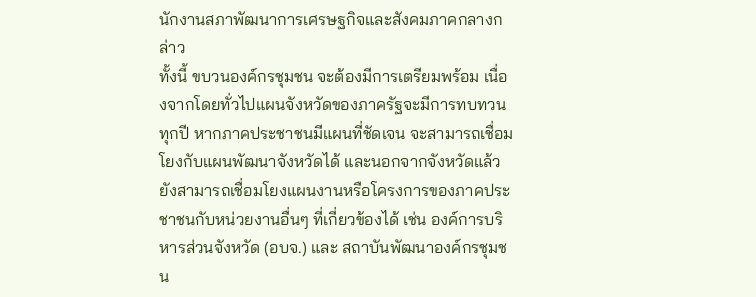นักงานสภาพัฒนาการเศรษฐกิจและสังคมภาคกลางกล่าว
ทั้งนี้ ขบวนองค์กรชุมชน จะต้องมีการเตรียมพร้อม เนื่องจากโดยทั่วไปแผนจังหวัดของภาครัฐจะมีการทบทวนทุกปี หากภาคประชาชนมีแผนที่ชัดเจน จะสามารถเชื่อมโยงกับแผนพัฒนาจังหวัดได้ และนอกจากจังหวัดแล้วยังสามารถเชื่อมโยงแผนงานหรือโครงการของภาคประชาชนกับหน่วยงานอื่นๆ ที่เกี่ยวข้องได้ เช่น องค์การบริหารส่วนจังหวัด (อบจ.) และ สถาบันพัฒนาองค์กรชุมชน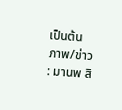เป็นต้น
ภาพ/ข่าว : มานพ สิ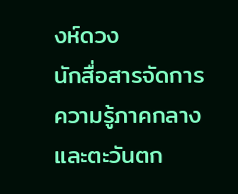งห์ดวง
นักสื่อสารจัดการความรู้ภาคกลางและตะวันตก